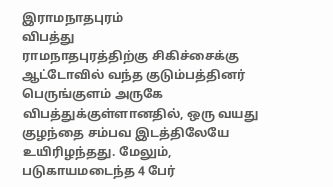இராமநாதபுரம்
விபத்து
ராமநாதபுரத்திற்கு சிகிச்சைக்கு ஆட்டோவில் வந்த குடும்பத்தினர் பெருங்குளம் அருகே விபத்துக்குள்ளானதில், ஒரு வயது குழந்தை சம்பவ இடத்திலேயே உயிரிழந்தது. மேலும், படுகாயமடைந்த 4 பேர்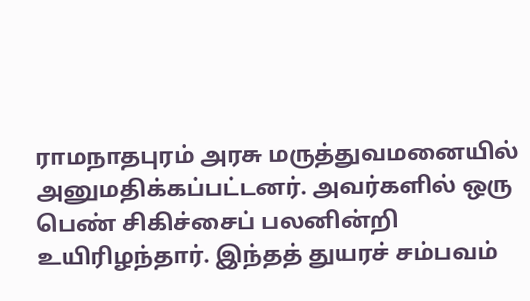ராமநாதபுரம் அரசு மருத்துவமனையில் அனுமதிக்கப்பட்டனர். அவர்களில் ஒரு பெண் சிகிச்சைப் பலனின்றி உயிரிழந்தார். இந்தத் துயரச் சம்பவம்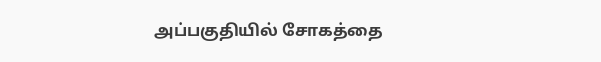அப்பகுதியில் சோகத்தை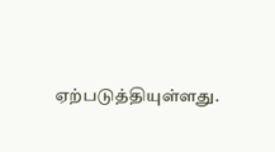ஏற்படுத்தியுள்ளது.